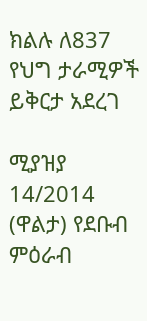ክልሉ ለ837 የህግ ታራሚዎች ይቅርታ አደረገ

ሚያዝያ 14/2014 (ዋልታ) የደቡብ ምዕራብ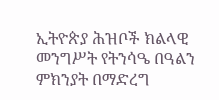ኢትዮጵያ ሕዝቦች ክልላዊ መንግሥት የትንሳዔ በዓልን ምክንያት በማድረግ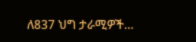ለ837 ህግ ታራሚዎች…